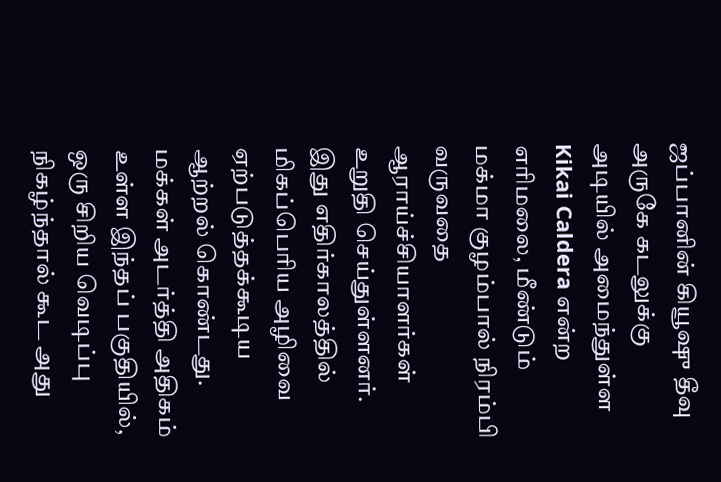ஜப்பானின் கியூஷு தீவு அருகே கடலுக்கு அடியில் அமைந்துள்ள Kikai Caldera என்ற எரிமலை, மீண்டும் மக்மா குழம்பால் நிரம்பி வருவதை ஆராய்ச்சியாளர்கள் உறுதி செய்துள்ளனர்.
இது எதிர்காலத்தில் மிகப்பெரிய அழிவை ஏற்படுத்தக்கூடிய ஆற்றல் கொண்டது. மக்கள் அடர்த்தி அதிகம் உள்ள இந்தப் பகுதியில், ஒரு சிறிய வெடிப்பு நிகழ்ந்தால் கூட அது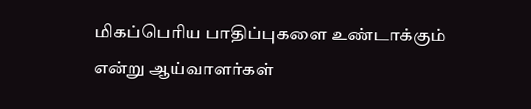மிகப்பெரிய பாதிப்புகளை உண்டாக்கும் என்று ஆய்வாளர்கள்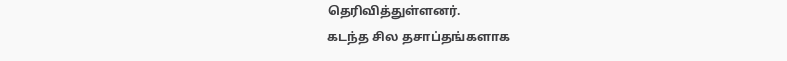தெரிவித்துள்ளனர்.
கடந்த சில தசாப்தங்களாக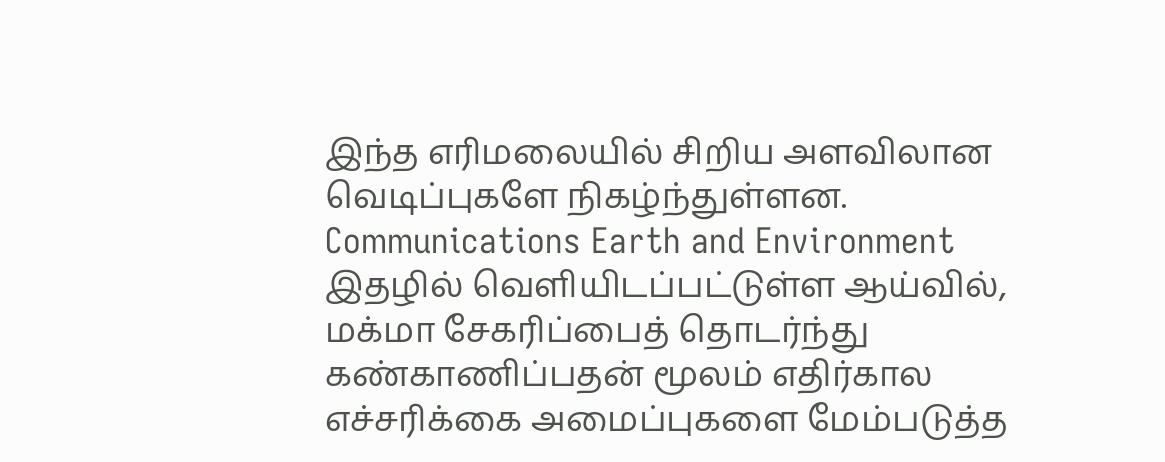இந்த எரிமலையில் சிறிய அளவிலான வெடிப்புகளே நிகழ்ந்துள்ளன.
Communications Earth and Environment இதழில் வெளியிடப்பட்டுள்ள ஆய்வில், மக்மா சேகரிப்பைத் தொடர்ந்து கண்காணிப்பதன் மூலம் எதிர்கால எச்சரிக்கை அமைப்புகளை மேம்படுத்த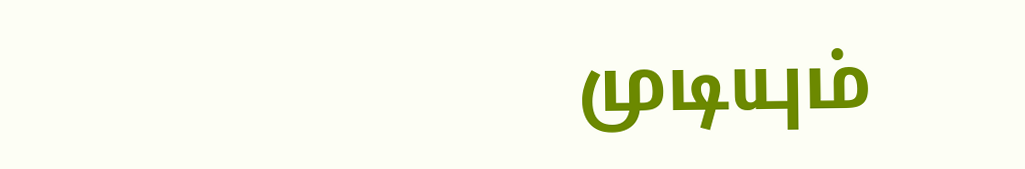முடியும்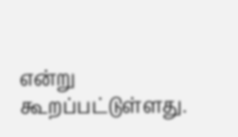என்று கூறப்பட்டுள்ளது.